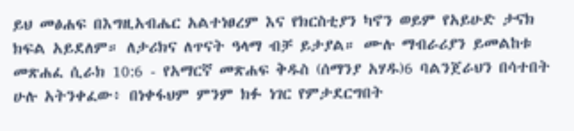ይህ መፅሐፍ በእግዚአብሔር አልተነፀረም እና የክርስቲያን ካኖን ወይም የአይሁድ ታናክ ክፍል አይደለም። ለታሪክና ለጥናት ዓላማ ብቻ ይታያል። ሙሉ ማብራሪያን ይመልከቱ መጽሐፈ ሲራክ 10:6 - የአማርኛ መጽሐፍ ቅዱስ (ሰማንያ አሃዱ)6 ባልንጀራህን በሳተበት ሁሉ አትንቀፈው፥ በነቀፋህም ምንም ክፉ ነገር የምታደርግበት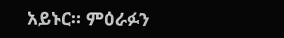አይኑር። ምዕራፉን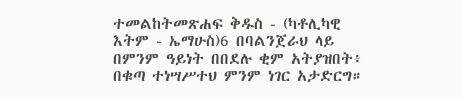ተመልከትመጽሐፍ ቅዱስ - (ካቶሊካዊ እትም - ኤማሁስ)6 በባልንጀራህ ላይ በምንም ዓይነት በበደሉ ቂም አትያዝበት፥ በቁጣ ተነሣሥተህ ምንም ነገር አታድርግ።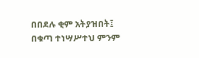በበደሉ ቂም አትያዝበት፤ በቁጣ ተነሣሥተህ ምንም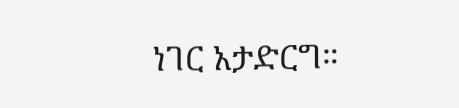ነገር አታድርግ።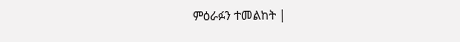ምዕራፉን ተመልከት |